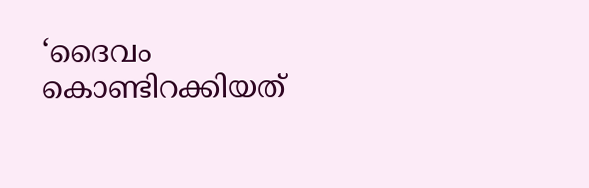‘ദൈവം കൊണ്ടിറക്കിയത്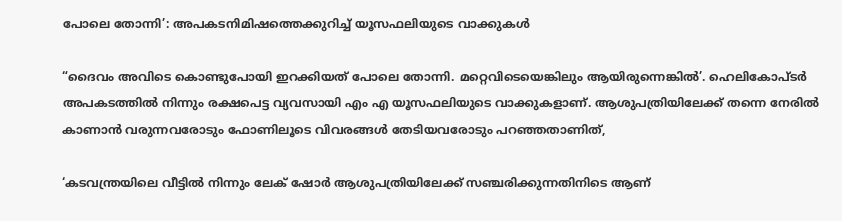പോലെ തോന്നി’: അപകടനിമിഷത്തെക്കുറിച്ച്‌ യൂസഫലിയുടെ വാക്കുകള്‍

“ദൈവം അവിടെ കൊണ്ടുപോയി ഇറക്കിയത് പോലെ തോന്നി. മറ്റെവിടെയെങ്കിലും ആയിരുന്നെങ്കില്‍’. ഹെലികോപ്ടര്‍ അപകടത്തില്‍ നിന്നും രക്ഷപെട്ട വ്യവസായി എം എ യൂസഫലിയുടെ വാക്കുകളാണ്. ആശുപത്രിയിലേക്ക് തന്നെ നേരില്‍ കാണാന്‍ വരുന്നവരോടും ഫോണിലൂടെ വിവരങ്ങള്‍ തേടിയവരോടും പറഞ്ഞതാണിത്,

‘കടവന്ത്രയിലെ വീട്ടില്‍ നിന്നും ലേക് ഷോര്‍ ആശുപത്രിയിലേക്ക് സഞ്ചരിക്കുന്നതിനിടെ ആണ്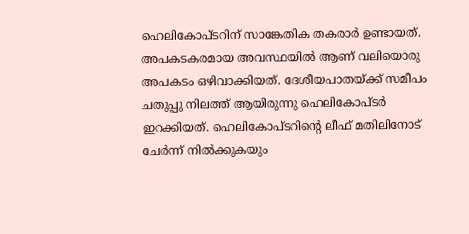ഹെലികോപ്ടറിന് സാങ്കേതിക തകരാര്‍ ഉണ്ടായത്. അപകടകരമായ അവസ്ഥയില്‍ ആണ് വലിയൊരു അപകടം ഒഴിവാക്കിയത്. ദേശീയപാതയ്ക്ക് സമീപം ചതുപ്പു നിലത്ത് ആയിരുന്നു ഹെലികോപ്ടര്‍ ഇറക്കിയത്. ഹെലികോപ്ടറിന്‍റെ ലീഫ് മതിലിനോട് ചേര്‍ന്ന് നില്‍ക്കുകയും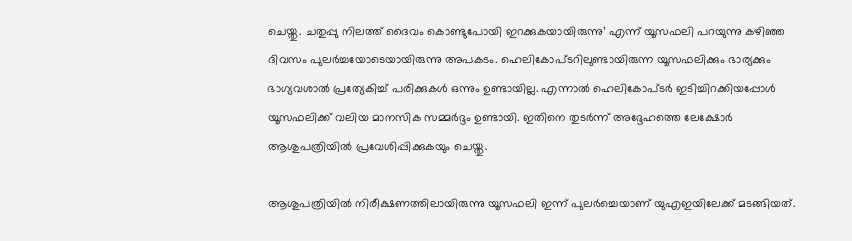ചെയ്തു. ചതുപ്പു നിലത്ത് ദൈവം കൊണ്ടുപോയി ഇറക്കുകയായിരുന്നു’ എന്ന് യൂസഫലി പറയുന്നു കഴിഞ്ഞ ദിവസം പുലര്‍ച്ചയോടെയായിരുന്നു അപകടം. ഹെലികോപ്ടറിലുണ്ടായിരുന്ന യൂസഫലിക്കും ഭാര്യക്കും ഭാഗ്യവശാല്‍ പ്രത്യേകിച്ച്‌ പരിക്കുകള്‍ ഒന്നും ഉണ്ടായില്ല. എന്നാല്‍ ഹെലികോപ്ടര്‍ ഇടിച്ചിറക്കിയപ്പോള്‍ യൂസഫലിക്ക് വലിയ മാനസിക സമ്മര്‍ദ്ദം ഉണ്ടായി. ഇതിനെ തുടര്‍ന്ന് അദ്ദേഹത്തെ ലേക്ഷോര്‍ ആശുപത്രിയില്‍ പ്രവേശിപ്പിക്കുകയും ചെയ്തു.

ആശുപത്രിയില്‍ നിരീക്ഷണത്തിലായിരുന്നു യൂസഫലി ഇന്ന് പുലര്‍ച്ചെയാണ് യുഎഇയിലേക്ക് മടങ്ങിയത്.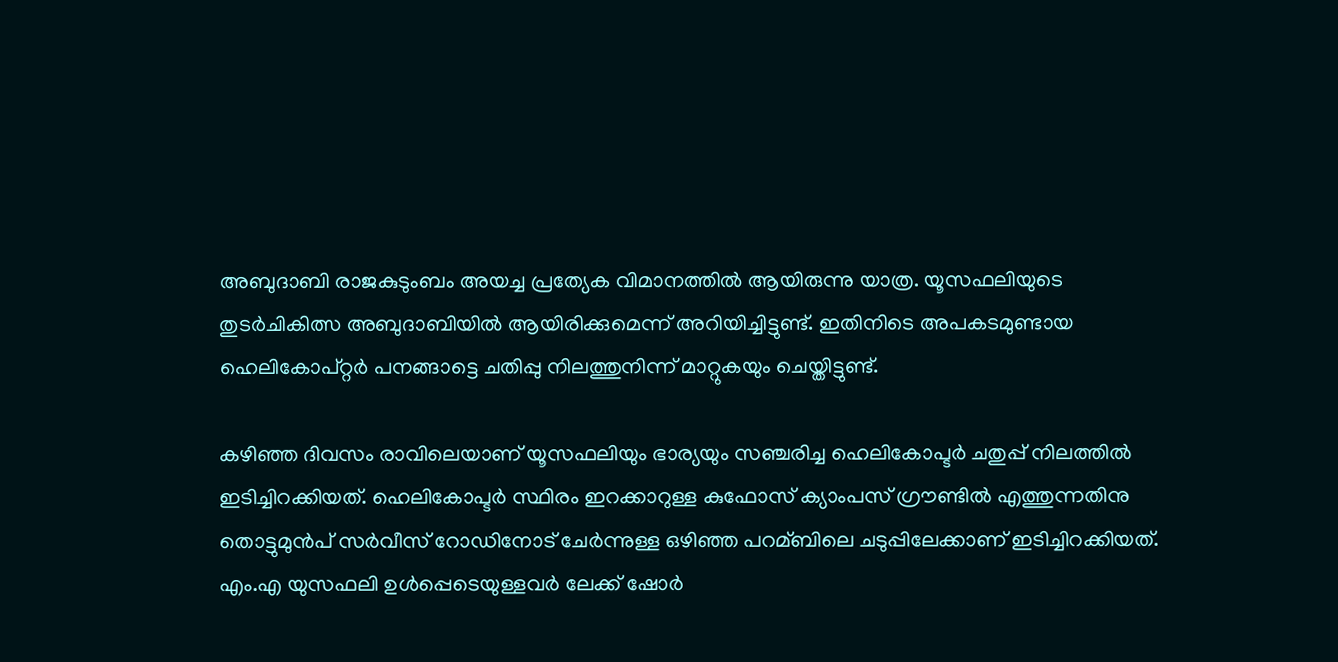അബുദാബി രാജകുടുംബം അയച്ച പ്രത്യേക വിമാനത്തില്‍ ആയിരുന്നു യാത്ര. യൂസഫലിയുടെ തുടര്‍ചികിത്സ അബുദാബിയില്‍ ആയിരിക്കുമെന്ന് അറിയിച്ചിട്ടുണ്ട്. ഇതിനിടെ അപകടമുണ്ടായ ഹെലികോപ്റ്റര്‍ പനങ്ങാട്ടെ ചതിപ്പു നിലത്തുനിന്ന് മാറ്റുകയും ചെയ്തിട്ടുണ്ട്.

കഴിഞ്ഞ ദിവസം രാവിലെയാണ് യൂസഫലിയും ഭാര്യയും സഞ്ചരിച്ച ഹെലികോപ്ടര്‍ ചതുപ്പ് നിലത്തില്‍ ഇടിച്ചിറക്കിയത്. ഹെലികോപ്ടര്‍ സ്ഥിരം ഇറക്കാറുള്ള കുഫോസ് ക്യാംപസ് ഗ്രൗണ്ടില്‍ എത്തുന്നതിനു തൊട്ടുമുന്‍പ് സര്‍വീസ് റോഡിനോട് ചേര്‍ന്നുള്ള ഒഴിഞ്ഞ പറമ്ബിലെ ചടുപ്പിലേക്കാണ് ഇടിച്ചിറക്കിയത്. എം.എ യുസഫലി ഉള്‍പ്പെടെയുള്ളവര്‍ ലേക്ക് ഷോര്‍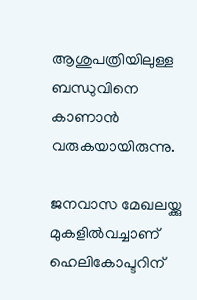ആശുപത്രിയിലുള്ള ബന്ധുവിനെ കാണാന്‍ വരുകയായിരുന്നു.

ജനവാസ മേഖലയ്ക്കു മുകളില്‍വച്ചാണ് ഹെലികോപ്ടറിന്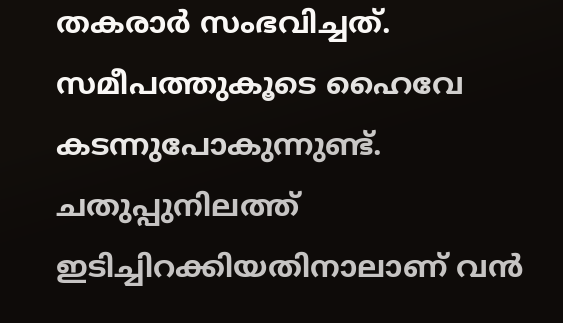തകരാര്‍ സംഭവിച്ചത്. സമീപത്തുകൂടെ ഹൈവേ കടന്നുപോകുന്നുണ്ട്. ചതുപ്പുനിലത്ത് ഇടിച്ചിറക്കിയതിനാലാണ് വന്‍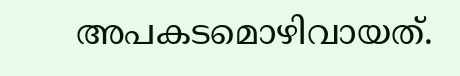അപകടമൊഴിവായത്.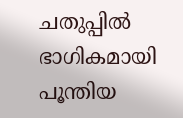ചതുപ്പില്‍ ഭാഗികമായി പൂന്തിയ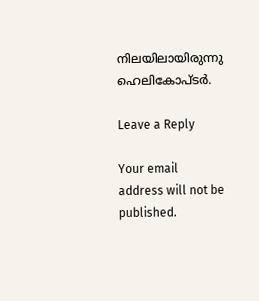നിലയിലായിരുന്നു ഹെലികോപ്ടര്‍.

Leave a Reply

Your email address will not be published.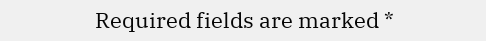Required fields are marked *